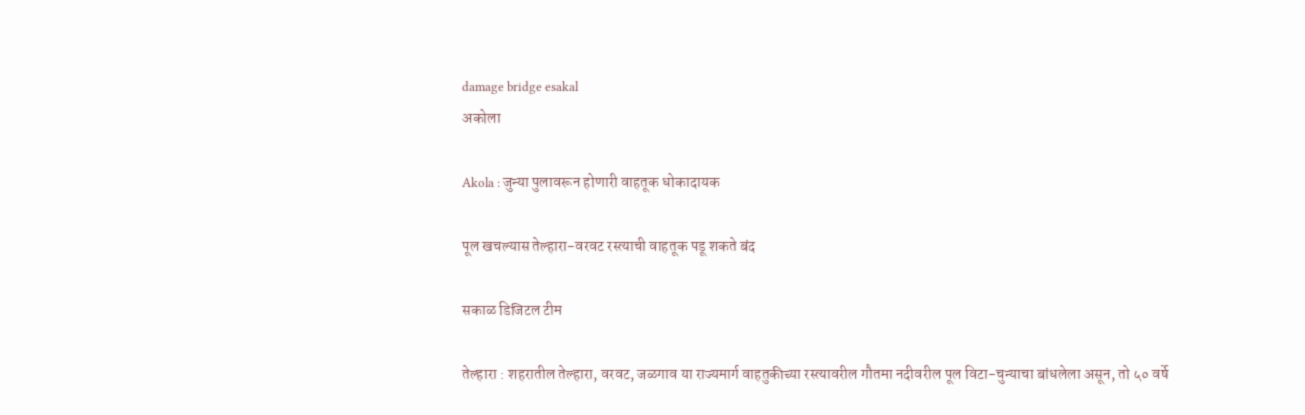damage bridge esakal
अकोला

Akola : जुन्या पुलावरून होणारी वाहतूक धोकादायक

पूल खचल्यास तेल्हारा-वरवट रस्त्याची वाहतूक पडू शकते बंद

सकाळ डिजिटल टीम

तेल्हारा : शहरातील तेल्हारा, वरवट, जळगाव या राज्यमार्ग वाहतुकीच्या रस्त्यावरील गौतमा नदीवरील पूल विटा-चुन्याचा बांधलेला असून, तो ५० वर्षे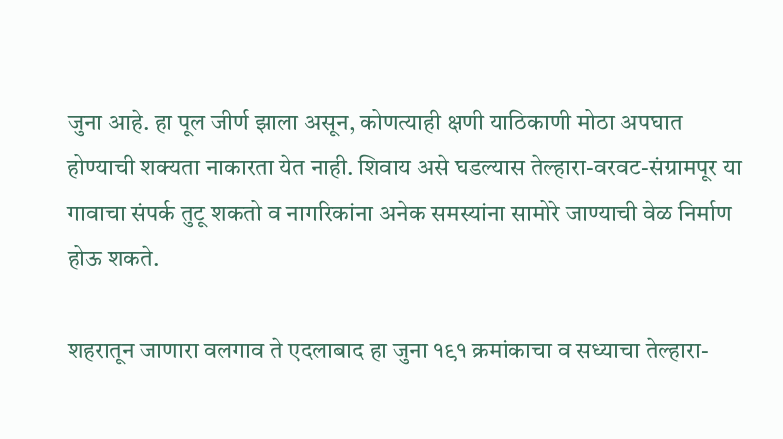जुना आहे. हा पूल जीर्ण झाला असून, कोणत्याही क्षणी याठिकाणी मोठा अपघात होण्याची शक्यता नाकारता येत नाही. शिवाय असे घडल्यास तेल्हारा-वरवट-संग्रामपूर या गावाचा संपर्क तुटू शकतो व नागरिकांना अनेक समस्यांना सामोरे जाण्याची वेळ निर्माण होऊ शकते.

शहरातून जाणारा वलगाव ते एदलाबाद हा जुना १९१ क्रमांकाचा व सध्याचा तेल्हारा-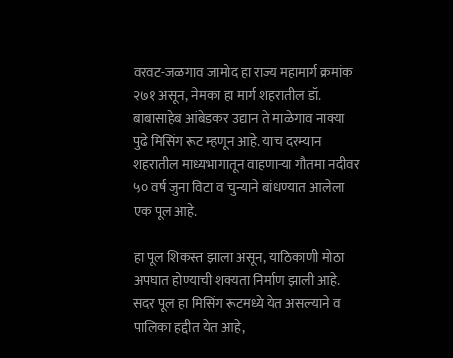वरवट-जळगाव जामोद हा राज्य महामार्ग क्रमांक २७१ असून, नेमका हा मार्ग शहरातील डॉ. बाबासाहेब आंबेडकर उद्यान ते माळेगाव नाक्या पुढे मिसिंग रूट म्हणून आहे. याच दरम्यान शहरातील माध्यभागातून वाहणाऱ्या गौतमा नदीवर ५० वर्ष जुना विटा व चुन्याने बांधण्यात आलेला एक पूल आहे.

हा पूल शिकस्त झाला असून, याठिकाणी मोठा अपघात होण्याची शक्यता निर्माण झाली आहे. सदर पूल हा मिसिंग रूटमध्ये येत असल्याने व पालिका हद्दीत येत आहे,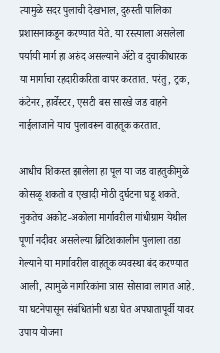त्यामुळे सदर पुलाची देखभाल, दुरुस्ती पालिका प्रशासनाकडून करण्यात येते. या रस्त्याला असलेला पर्यायी मार्ग हा अरुंद असल्याने ॲटो व दुचाकीधारक या मार्गाचा रहदारीकरिता वापर करतात. परंतु, ट्रक, कंटेनर, हार्वेस्टर, एसटी बस सारखे जड वाहने नाईलाजाने याच पुलावरून वाहतूक करतात.

आधीच शिकस्त झालेला हा पूल या जड वाहतुकीमुळे कोसळू शकतो व एखादी मोठी दुर्घटना घडू शकते. नुकतेच अकोट-अकोला मार्गावरील गांधीग्राम येथील पूर्णा नदीवर असलेल्या ब्रिटिशकालीन पुलाला तडा गेल्याने या मार्गावरील वाहतूक व्यवस्था बंद करण्यात आली, त्यामुळे नागरिकांना त्रास सोसावा लागत आहे. या घटनेपासून संबंधितांनी धडा घेत अपघातापूर्वी यावर उपाय योजना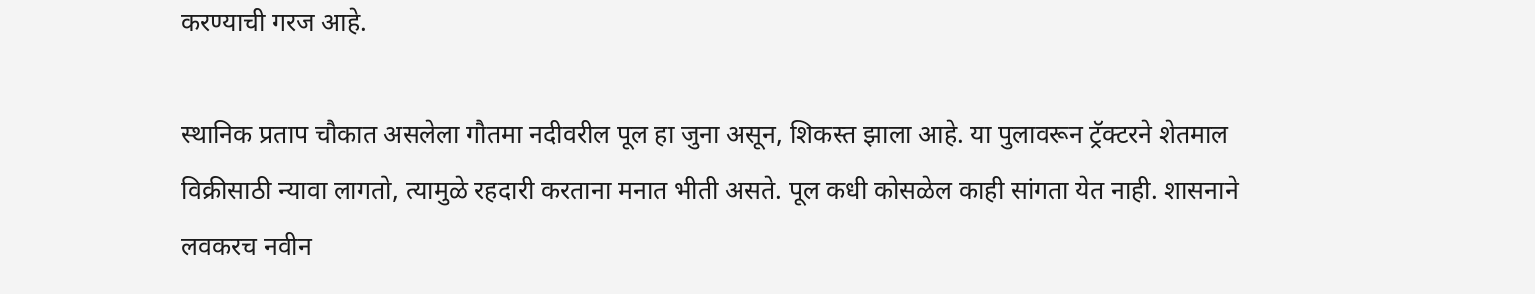करण्याची गरज आहे.

स्थानिक प्रताप चौकात असलेला गौतमा नदीवरील पूल हा जुना असून, शिकस्त झाला आहे. या पुलावरून ट्रॅक्टरने शेतमाल विक्रीसाठी न्यावा लागतो, त्यामुळे रहदारी करताना मनात भीती असते. पूल कधी कोसळेल काही सांगता येत नाही. शासनाने लवकरच नवीन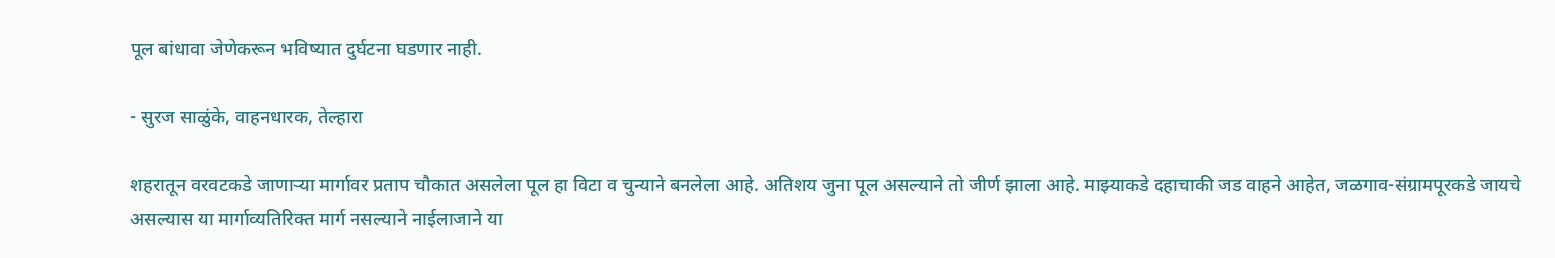पूल बांधावा जेणेकरून भविष्यात दुर्घटना घडणार नाही.

- सुरज साळुंके, वाहनधारक, तेल्हारा

शहरातून वरवटकडे जाणाऱ्या मार्गावर प्रताप चौकात असलेला पूल हा विटा व चुन्याने बनलेला आहे. अतिशय जुना पूल असल्याने तो जीर्ण झाला आहे. माझ्याकडे दहाचाकी जड वाहने आहेत, जळगाव-संग्रामपूरकडे जायचे असल्यास या मार्गाव्यतिरिक्त मार्ग नसल्याने नाईलाजाने या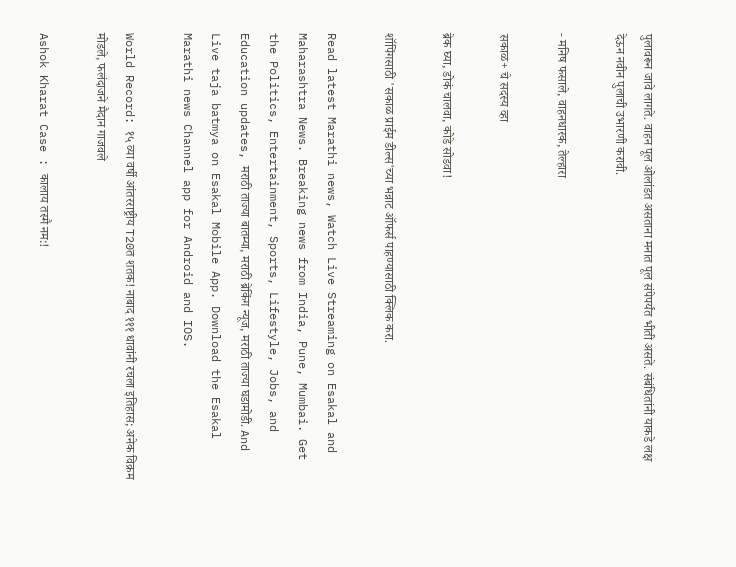पुलावरून जावे लागते. वाहन पूल ओलांडत असताना मनात पूल संपेपर्यंत भीती असते. संबंधितांनी याकडे लक्ष देऊन नवीन पुलाची उभारणी करावी.

- मनिष फसाले, वाहनधारक, तेल्हारा

सकाळ+ चे सदस्य व्हा

ब्रेक घ्या, डोकं चालवा, कोडे सोडवा!

शॉपिंगसाठी 'सकाळ प्राईम डील्स'च्या भन्नाट ऑफर्स पाहण्यासाठी क्लिक करा.

Read latest Marathi news, Watch Live Streaming on Esakal and Maharashtra News. Breaking news from India, Pune, Mumbai. Get the Politics, Entertainment, Sports, Lifestyle, Jobs, and Education updates, मराठी ताज्या बातम्या, मराठी ब्रेकिंग न्यूज, मराठी ताज्या घडामोडी. And Live taja batmya on Esakal Mobile App. Download the Esakal Marathi news Channel app for Android and IOS.

World Record: १५ व्या वर्षी आंतरराष्ट्रीय T20त शतक! नाबाद १११ धावांनी रचला इतिहास; अनेक विक्रम मोडले, फलंदाजने मैदान गाजवले

Ashok Kharat Case : कालाय तस्मै नम:!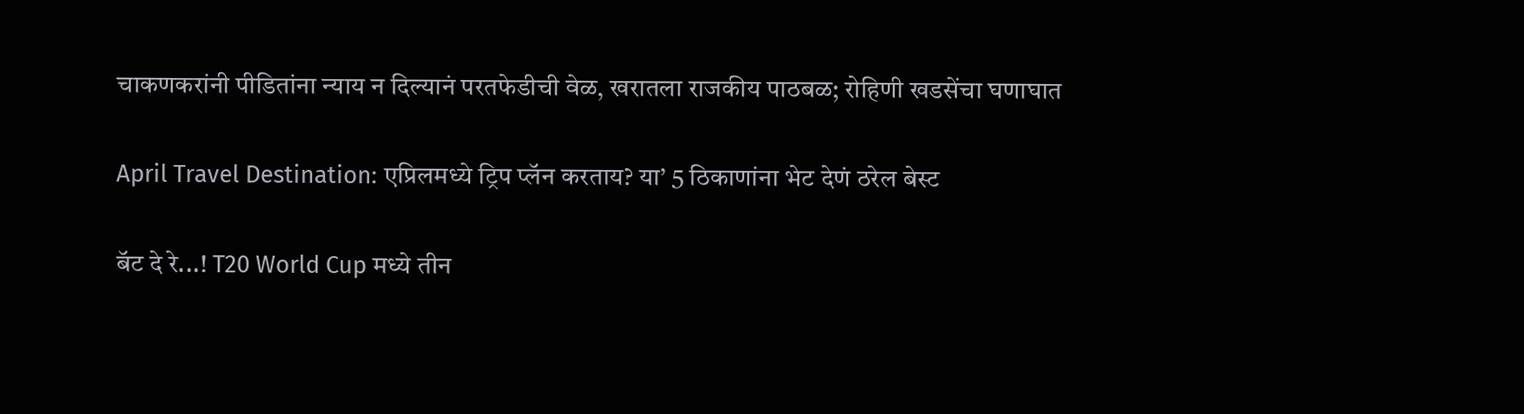चाकणकरांनी पीडितांना न्याय न दिल्यानं परतफेडीची वेळ, खरातला राजकीय पाठबळ; रोहिणी खडसेंचा घणाघात

April Travel Destination: एप्रिलमध्ये ट्रिप प्लॅन करताय? या’ 5 ठिकाणांना भेट देणं ठरेल बेस्ट

बॅट दे रे...! T20 World Cup मध्ये तीन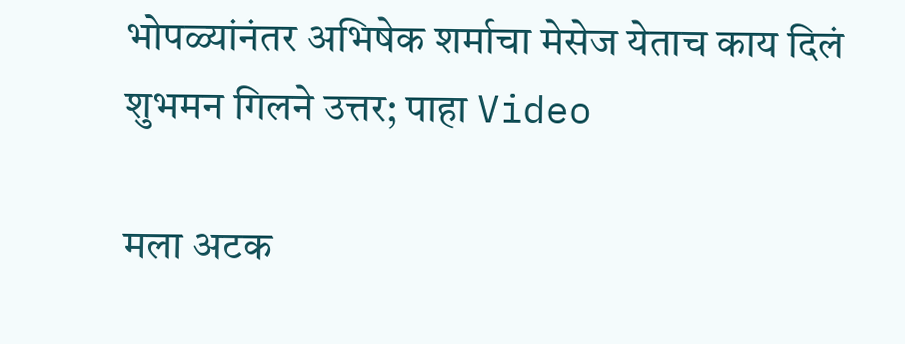भोपळ्यांनंतर अभिषेक शर्माचा मेसेज येताच काय दिलं शुभमन गिलने उत्तर; पाहा Video

मला अटक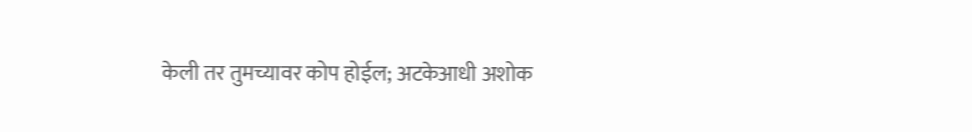केली तर तुमच्यावर कोप होईल; अटकेआधी अशोक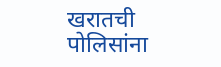खरातची पोलिसांना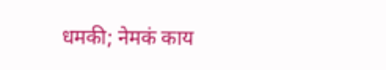धमकी; नेमकं काय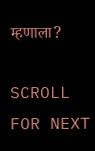म्हणाला?

SCROLL FOR NEXT